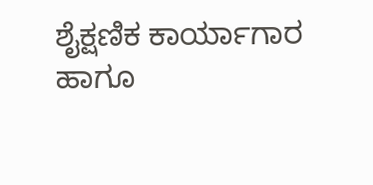ಶೈಕ್ಷಣಿಕ ಕಾರ್ಯಾಗಾರ ಹಾಗೂ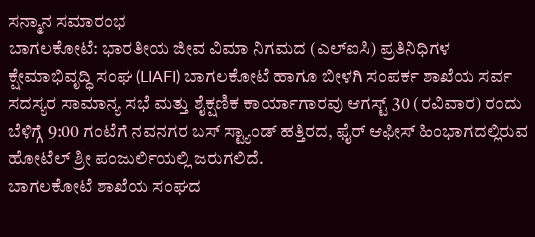ಸನ್ಮಾನ ಸಮಾರಂಭ
ಬಾಗಲಕೋಟೆ: ಭಾರತೀಯ ಜೀವ ವಿಮಾ ನಿಗಮದ (ಎಲ್ಐಸಿ) ಪ್ರತಿನಿಧಿಗಳ ಕ್ಷೇಮಾಭಿವೃದ್ಧಿ ಸಂಘ (LIAFI) ಬಾಗಲಕೋಟೆ ಹಾಗೂ ಬೀಳಗಿ ಸಂಪರ್ಕ ಶಾಖೆಯ ಸರ್ವ ಸದಸ್ಯರ ಸಾಮಾನ್ಯ ಸಭೆ ಮತ್ತು ಶೈಕ್ಷಣಿಕ ಕಾರ್ಯಾಗಾರವು ಆಗಸ್ಟ್ 30 (ರವಿವಾರ) ರಂದು ಬೆಳಿಗ್ಗೆ 9:00 ಗಂಟೆಗೆ ನವನಗರ ಬಸ್ ಸ್ಟ್ಯಾಂಡ್ ಹತ್ತಿರದ, ಫೈರ್ ಆಫೀಸ್ ಹಿಂಭಾಗದಲ್ಲಿರುವ ಹೋಟೆಲ್ ಶ್ರೀ ಪಂಜುರ್ಲಿಯಲ್ಲಿ ಜರುಗಲಿದೆ.
ಬಾಗಲಕೋಟೆ ಶಾಖೆಯ ಸಂಘದ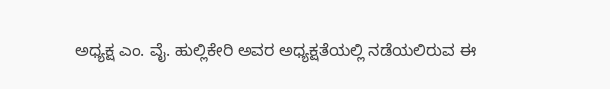ಅಧ್ಯಕ್ಷ ಎಂ. ವೈ. ಹುಲ್ಲಿಕೇರಿ ಅವರ ಅಧ್ಯಕ್ಷತೆಯಲ್ಲಿ ನಡೆಯಲಿರುವ ಈ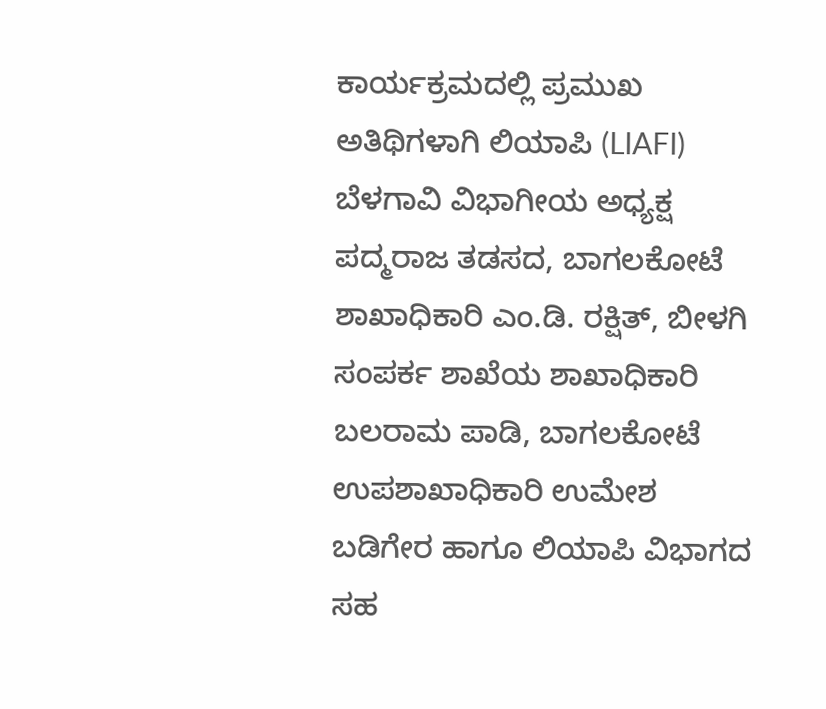ಕಾರ್ಯಕ್ರಮದಲ್ಲಿ ಪ್ರಮುಖ ಅತಿಥಿಗಳಾಗಿ ಲಿಯಾಪಿ (LIAFI) ಬೆಳಗಾವಿ ವಿಭಾಗೀಯ ಅಧ್ಯಕ್ಷ ಪದ್ಮರಾಜ ತಡಸದ, ಬಾಗಲಕೋಟೆ ಶಾಖಾಧಿಕಾರಿ ಎಂ.ಡಿ. ರಕ್ಷಿತ್, ಬೀಳಗಿ ಸಂಪರ್ಕ ಶಾಖೆಯ ಶಾಖಾಧಿಕಾರಿ ಬಲರಾಮ ಪಾಡಿ, ಬಾಗಲಕೋಟೆ ಉಪಶಾಖಾಧಿಕಾರಿ ಉಮೇಶ ಬಡಿಗೇರ ಹಾಗೂ ಲಿಯಾಪಿ ವಿಭಾಗದ ಸಹ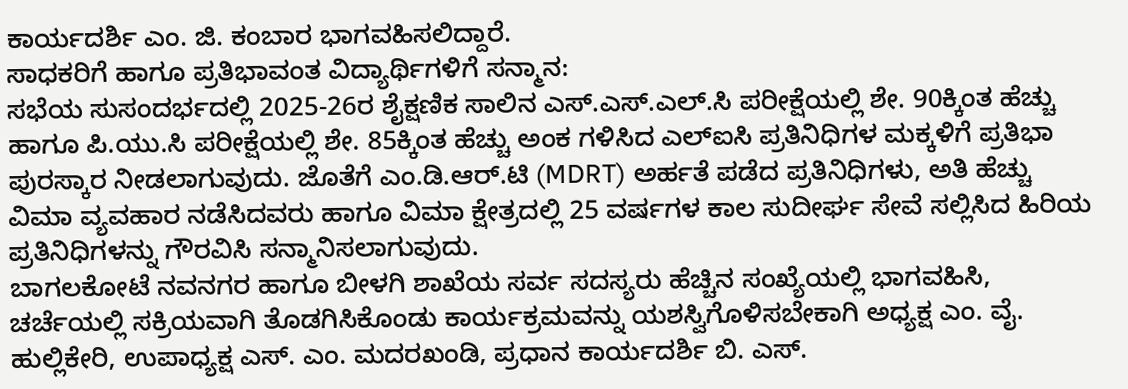ಕಾರ್ಯದರ್ಶಿ ಎಂ. ಜಿ. ಕಂಬಾರ ಭಾಗವಹಿಸಲಿದ್ದಾರೆ.
ಸಾಧಕರಿಗೆ ಹಾಗೂ ಪ್ರತಿಭಾವಂತ ವಿದ್ಯಾರ್ಥಿಗಳಿಗೆ ಸನ್ಮಾನ:
ಸಭೆಯ ಸುಸಂದರ್ಭದಲ್ಲಿ 2025-26ರ ಶೈಕ್ಷಣಿಕ ಸಾಲಿನ ಎಸ್.ಎಸ್.ಎಲ್.ಸಿ ಪರೀಕ್ಷೆಯಲ್ಲಿ ಶೇ. 90ಕ್ಕಿಂತ ಹೆಚ್ಚು ಹಾಗೂ ಪಿ.ಯು.ಸಿ ಪರೀಕ್ಷೆಯಲ್ಲಿ ಶೇ. 85ಕ್ಕಿಂತ ಹೆಚ್ಚು ಅಂಕ ಗಳಿಸಿದ ಎಲ್ಐಸಿ ಪ್ರತಿನಿಧಿಗಳ ಮಕ್ಕಳಿಗೆ ಪ್ರತಿಭಾ ಪುರಸ್ಕಾರ ನೀಡಲಾಗುವುದು. ಜೊತೆಗೆ ಎಂ.ಡಿ.ಆರ್.ಟಿ (MDRT) ಅರ್ಹತೆ ಪಡೆದ ಪ್ರತಿನಿಧಿಗಳು, ಅತಿ ಹೆಚ್ಚು ವಿಮಾ ವ್ಯವಹಾರ ನಡೆಸಿದವರು ಹಾಗೂ ವಿಮಾ ಕ್ಷೇತ್ರದಲ್ಲಿ 25 ವರ್ಷಗಳ ಕಾಲ ಸುದೀರ್ಘ ಸೇವೆ ಸಲ್ಲಿಸಿದ ಹಿರಿಯ ಪ್ರತಿನಿಧಿಗಳನ್ನು ಗೌರವಿಸಿ ಸನ್ಮಾನಿಸಲಾಗುವುದು.
ಬಾಗಲಕೋಟೆ ನವನಗರ ಹಾಗೂ ಬೀಳಗಿ ಶಾಖೆಯ ಸರ್ವ ಸದಸ್ಯರು ಹೆಚ್ಚಿನ ಸಂಖ್ಯೆಯಲ್ಲಿ ಭಾಗವಹಿಸಿ, ಚರ್ಚೆಯಲ್ಲಿ ಸಕ್ರಿಯವಾಗಿ ತೊಡಗಿಸಿಕೊಂಡು ಕಾರ್ಯಕ್ರಮವನ್ನು ಯಶಸ್ವಿಗೊಳಿಸಬೇಕಾಗಿ ಅಧ್ಯಕ್ಷ ಎಂ. ವೈ. ಹುಲ್ಲಿಕೇರಿ, ಉಪಾಧ್ಯಕ್ಷ ಎಸ್. ಎಂ. ಮದರಖಂಡಿ, ಪ್ರಧಾನ ಕಾರ್ಯದರ್ಶಿ ಬಿ. ಎಸ್.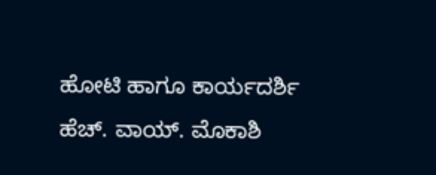ಹೋಟಿ ಹಾಗೂ ಕಾರ್ಯದರ್ಶಿ ಹೆಚ್. ವಾಯ್. ಮೊಕಾಶಿ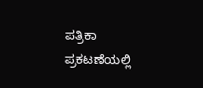ಪತ್ರಿಕಾ ಪ್ರಕಟಣೆಯಲ್ಲಿ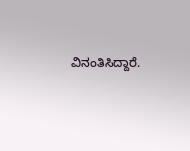ವಿನಂತಿಸಿದ್ದಾರೆ.